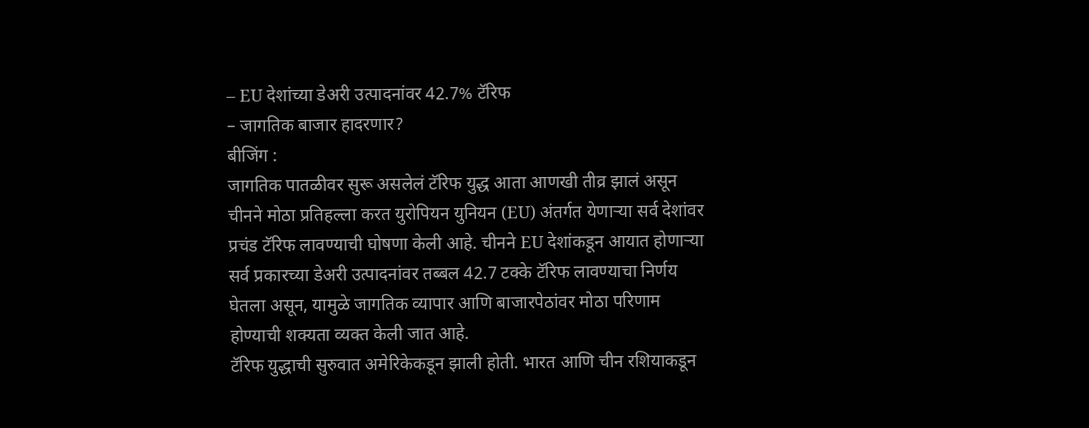– EU देशांच्या डेअरी उत्पादनांवर 42.7% टॅरिफ
– जागतिक बाजार हादरणार?
बीजिंग :
जागतिक पातळीवर सुरू असलेलं टॅरिफ युद्ध आता आणखी तीव्र झालं असून चीनने मोठा प्रतिहल्ला करत युरोपियन युनियन (EU) अंतर्गत येणाऱ्या सर्व देशांवर प्रचंड टॅरिफ लावण्याची घोषणा केली आहे. चीनने EU देशांकडून आयात होणाऱ्या सर्व प्रकारच्या डेअरी उत्पादनांवर तब्बल 42.7 टक्के टॅरिफ लावण्याचा निर्णय घेतला असून, यामुळे जागतिक व्यापार आणि बाजारपेठांवर मोठा परिणाम होण्याची शक्यता व्यक्त केली जात आहे.
टॅरिफ युद्धाची सुरुवात अमेरिकेकडून झाली होती. भारत आणि चीन रशियाकडून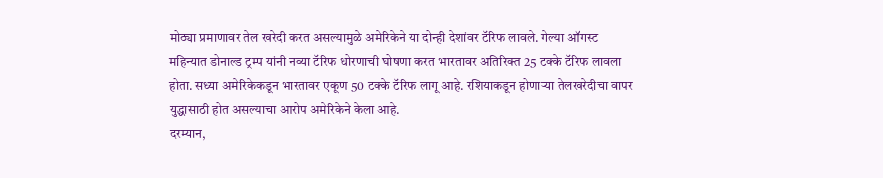मोठ्या प्रमाणावर तेल खरेदी करत असल्यामुळे अमेरिकेने या दोन्ही देशांवर टॅरिफ लावले. गेल्या ऑगस्ट महिन्यात डोनाल्ड ट्रम्प यांनी नव्या टॅरिफ धोरणाची घोषणा करत भारतावर अतिरिक्त 25 टक्के टॅरिफ लावला होता. सध्या अमेरिकेकडून भारतावर एकूण 50 टक्के टॅरिफ लागू आहे. रशियाकडून होणाऱ्या तेलखरेदीचा वापर युद्धासाठी होत असल्याचा आरोप अमेरिकेने केला आहे.
दरम्यान,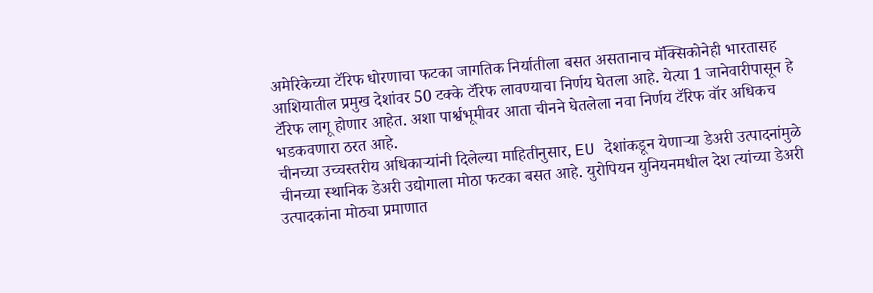अमेरिकेच्या टॅरिफ धोरणाचा फटका जागतिक निर्यातीला बसत असतानाच मॅक्सिकोनेही भारतासह आशियातील प्रमुख देशांवर 50 टक्के टॅरिफ लावण्याचा निर्णय घेतला आहे. येत्या 1 जानेवारीपासून हे टॅरिफ लागू होणार आहेत. अशा पार्श्वभूमीवर आता चीनने घेतलेला नवा निर्णय टॅरिफ वॉर अधिकच भडकवणारा ठरत आहे.
चीनच्या उच्चस्तरीय अधिकाऱ्यांनी दिलेल्या माहितीनुसार, EU देशांकडून येणाऱ्या डेअरी उत्पादनांमुळे चीनच्या स्थानिक डेअरी उद्योगाला मोठा फटका बसत आहे. युरोपियन युनियनमधील देश त्यांच्या डेअरी उत्पादकांना मोठ्या प्रमाणात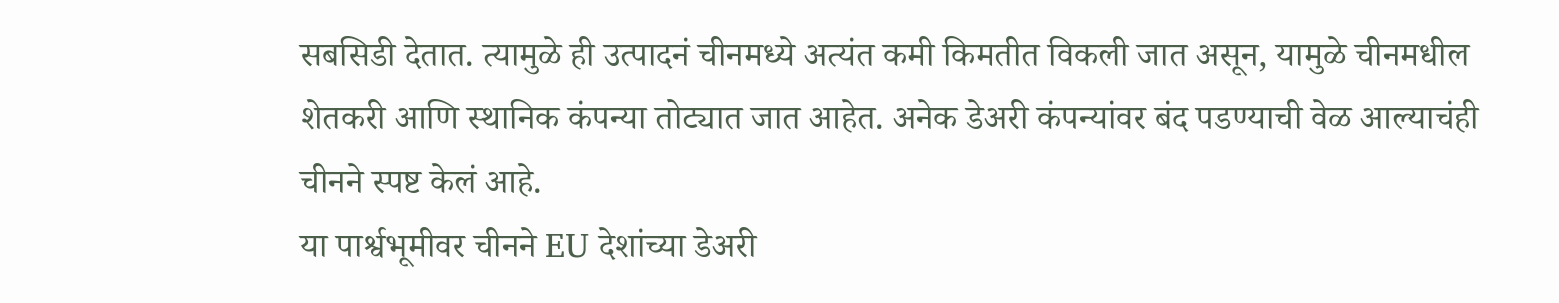सबसिडी देतात. त्यामुळे ही उत्पादनं चीनमध्ये अत्यंत कमी किमतीत विकली जात असून, यामुळे चीनमधील शेतकरी आणि स्थानिक कंपन्या तोट्यात जात आहेत. अनेक डेअरी कंपन्यांवर बंद पडण्याची वेळ आल्याचंही चीनने स्पष्ट केलं आहे.
या पार्श्वभूमीवर चीनने EU देशांच्या डेअरी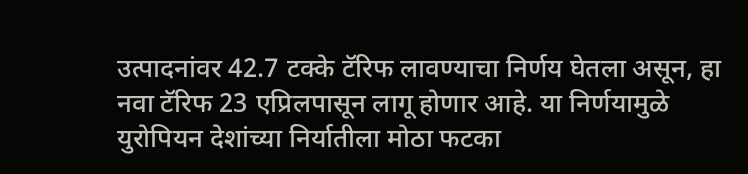उत्पादनांवर 42.7 टक्के टॅरिफ लावण्याचा निर्णय घेतला असून, हा नवा टॅरिफ 23 एप्रिलपासून लागू होणार आहे. या निर्णयामुळे युरोपियन देशांच्या निर्यातीला मोठा फटका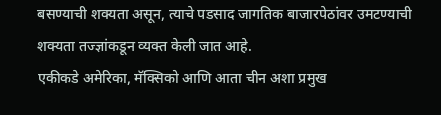बसण्याची शक्यता असून, त्याचे पडसाद जागतिक बाजारपेठांवर उमटण्याची शक्यता तज्ज्ञांकडून व्यक्त केली जात आहे.
एकीकडे अमेरिका, मॅक्सिको आणि आता चीन अशा प्रमुख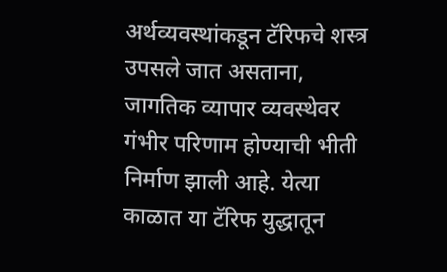अर्थव्यवस्थांकडून टॅरिफचे शस्त्र उपसले जात असताना, जागतिक व्यापार व्यवस्थेवर गंभीर परिणाम होण्याची भीती निर्माण झाली आहे. येत्या काळात या टॅरिफ युद्धातून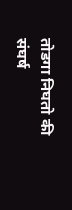तोडगा निघतो की संघर्ष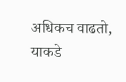अधिकच वाढतो, याकडे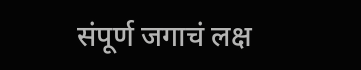संपूर्ण जगाचं लक्ष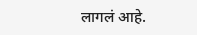लागलं आहे.